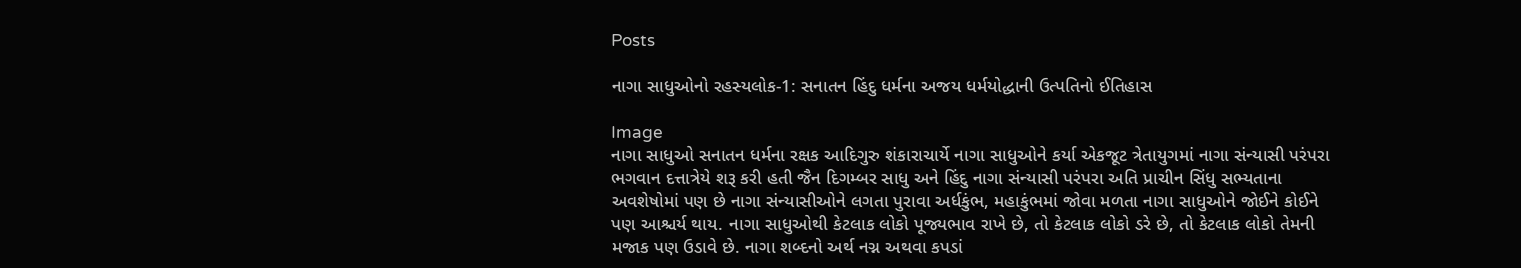Posts

નાગા સાધુઓનો રહસ્યલોક-1: સનાતન હિંદુ ધર્મના અજય ધર્મયોદ્ધાની ઉત્પતિનો ઈતિહાસ

Image
નાગા સાધુઓ સનાતન ધર્મના રક્ષક આદિગુરુ શંકારાચાર્યે નાગા સાધુઓને કર્યા એકજૂટ ત્રેતાયુગમાં નાગા સંન્યાસી પરંપરા ભગવાન દત્તાત્રેયે શરૂ કરી હતી જૈન દિગમ્બર સાધુ અને હિંદુ નાગા સંન્યાસી પરંપરા અતિ પ્રાચીન સિંધુ સભ્યતાના અવશેષોમાં પણ છે નાગા સંન્યાસીઓને લગતા પુરાવા અર્ધકુંભ, મહાકુંભમાં જોવા મળતા નાગા સાધુઓને જોઈને કોઈને પણ આશ્ચર્ય થાય. નાગા સાધુઓથી કેટલાક લોકો પૂજ્યભાવ રાખે છે, તો કેટલાક લોકો ડરે છે, તો કેટલાક લોકો તેમની મજાક પણ ઉડાવે છે. નાગા શબ્દનો અર્થ નગ્ન અથવા કપડાં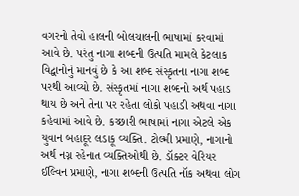વગરનો તેવો હાલની બોલચાલની ભાષામાં કરવામાં આવે છે. પરંતુ નાગા શબ્દની ઉત્પતિ મામલે કેટલાક વિદ્વાનોનું માનવું છે કે આ શબ્દ સંસ્કૃતના નાગા શબ્દ પરથી આવ્યો છે. સંસ્કૃતમાં નાગા શબ્દનો અર્થ પહાડ થાય છે અને તેના પર રહેતા લોકો પહાડી અથવા નાગા કહેવામાં આવે છે. કચ્છારી ભાષામાં નાગા એટલે એક યુવાન બહાદૂર લડાકૂ વ્યક્તિ. ટોલ્મી પ્રમાણે, નાગાનો અર્થ નગ્ન રહેનાત વ્યક્તિઓથી છે. ડૉક્ટર વેરિયર ઈલ્વિન પ્રમાણે, નાગા શબ્દની ઉત્પતિ નૉક અથવા લોગ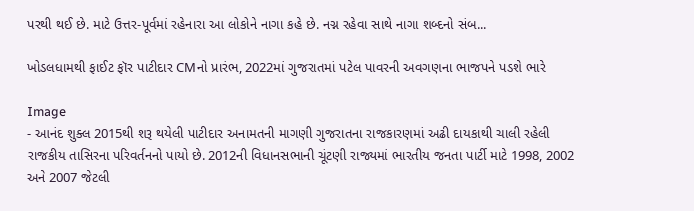પરથી થઈ છે. માટે ઉત્તર-પૂર્વમાં રહેનારા આ લોકોને નાગા કહે છે. નગ્ન રહેવા સાથે નાગા શબ્દનો સંબ...

ખોડલધામથી ફાઈટ ફૉર પાટીદાર CMનો પ્રારંભ, 2022માં ગુજરાતમાં પટેલ પાવરની અવગણના ભાજપને પડશે ભારે

Image
- આનંદ શુક્લ 2015થી શરૂ થયેલી પાટીદાર અનામતની માગણી ગુજરાતના રાજકારણમાં અઢી દાયકાથી ચાલી રહેલી રાજકીય તાસિરના પરિવર્તનનો પાયો છે. 2012ની વિધાનસભાની ચૂંટણી રાજ્યમાં ભારતીય જનતા પાર્ટી માટે 1998, 2002 અને 2007 જેટલી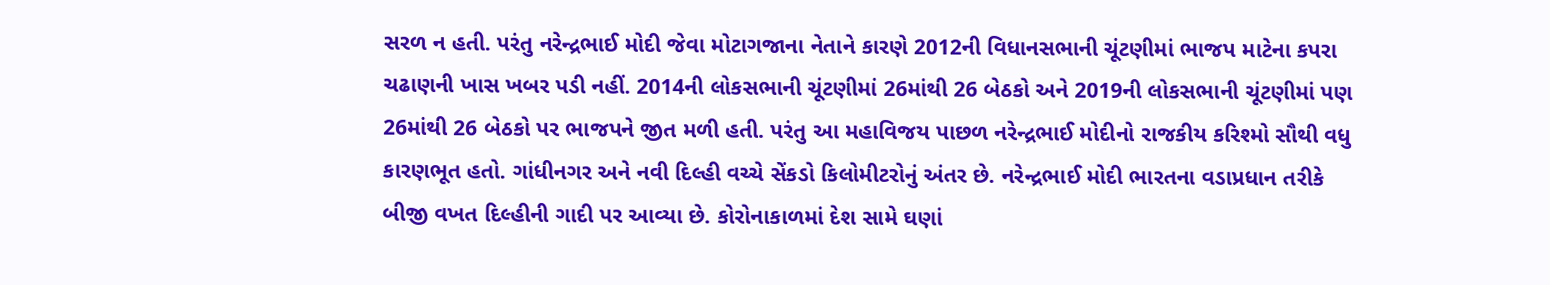સરળ ન હતી. પરંતુ નરેન્દ્રભાઈ મોદી જેવા મોટાગજાના નેતાને કારણે 2012ની વિધાનસભાની ચૂંટણીમાં ભાજપ માટેના કપરા ચઢાણની ખાસ ખબર પડી નહીં. 2014ની લોકસભાની ચૂંટણીમાં 26માંથી 26 બેઠકો અને 2019ની લોકસભાની ચૂંટણીમાં પણ 26માંથી 26 બેઠકો પર ભાજપને જીત મળી હતી. પરંતુ આ મહાવિજય પાછળ નરેન્દ્રભાઈ મોદીનો રાજકીય કરિશ્મો સૌથી વધુ કારણભૂત હતો. ગાંધીનગર અને નવી દિલ્હી વચ્ચે સેંકડો કિલોમીટરોનું અંતર છે. નરેન્દ્રભાઈ મોદી ભારતના વડાપ્રધાન તરીકે બીજી વખત દિલ્હીની ગાદી પર આવ્યા છે. કોરોનાકાળમાં દેશ સામે ઘણાં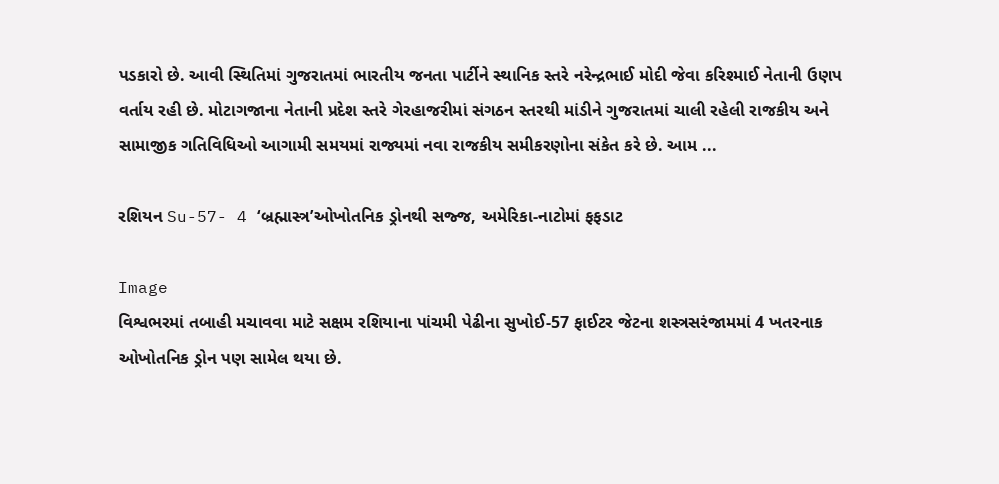પડકારો છે. આવી સ્થિતિમાં ગુજરાતમાં ભારતીય જનતા પાર્ટીને સ્થાનિક સ્તરે નરેન્દ્રભાઈ મોદી જેવા કરિશ્માઈ નેતાની ઉણપ વર્તાય રહી છે. મોટાગજાના નેતાની પ્રદેશ સ્તરે ગેરહાજરીમાં સંગઠન સ્તરથી માંડીને ગુજરાતમાં ચાલી રહેલી રાજકીય અને સામાજીક ગતિવિધિઓ આગામી સમયમાં રાજ્યમાં નવા રાજકીય સમીકરણોના સંકેત કરે છે. આમ ...

રશિયન Su-57- 4 ‘બ્રહ્માસ્ત્ર’ઓખોતનિક ડ્રોનથી સજ્જ, અમેરિકા-નાટોમાં ફફડાટ

Image
વિશ્વભરમાં તબાહી મચાવવા માટે સક્ષમ રશિયાના પાંચમી પેઢીના સુખોઈ-57 ફાઈટર જેટના શસ્ત્રસરંજામમાં 4 ખતરનાક ઓખોતનિક ડ્રોન પણ સામેલ થયા છે.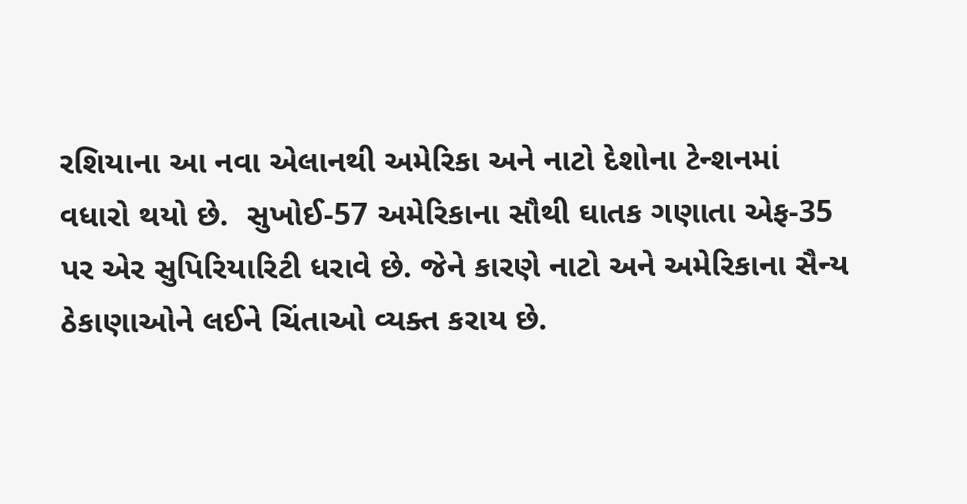રશિયાના આ નવા એલાનથી અમેરિકા અને નાટો દેશોના ટેન્શનમાં વધારો થયો છે.  સુખોઈ-57 અમેરિકાના સૌથી ઘાતક ગણાતા એફ-35 પર એર સુપિરિયારિટી ધરાવે છે. જેને કારણે નાટો અને અમેરિકાના સૈન્ય ઠેકાણાઓને લઈને ચિંતાઓ વ્યક્ત કરાય છે.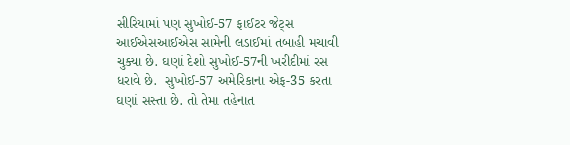સીરિયામાં પણ સુખોઈ-57 ફાઈટર જેટ્સ આઈએસઆઈએસ સામેની લડાઈમાં તબાહી મચાવી ચુક્યા છે. ઘણાં દેશો સુખોઈ-57ની ખરીદીમાં રસ ધરાવે છે.  સુખોઈ-57 અમેરિકાના એફ-35 કરતા ઘણાં સસ્તા છે. તો તેમા તહેનાત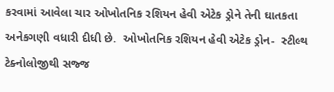કરવામાં આવેલા ચાર ઓખોતનિક રશિયન હેવી એટેક ડ્રોને તેની ઘાતકતા અનેકગણી વધારી દીધી છે.  ઓખોતનિક રશિયન હેવી એટેક ડ્રોન-  સ્ટીલ્થ ટેક્નોલોજીથી સજ્જ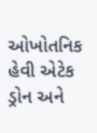ઓખોતનિક હેવી એટેક ડ્રોન અને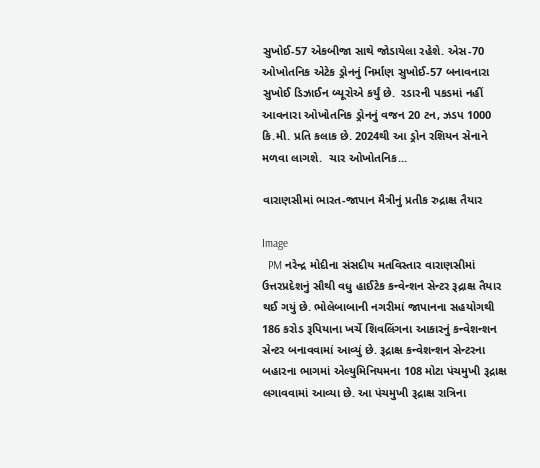સુખોઈ-57 એકબીજા સાથે જોડાયેલા રહેશે. એસ-70 ઓખોતનિક એટેક ડ્રોનનું નિર્માણ સુખોઈ-57 બનાવનારા સુખોઈ ડિઝાઈન બ્યૂરોએ કર્યું છે.  રડારની પકડમાં નહીં આવનારા ઓખોતનિક ડ્રોનનું વજન 20 ટન, ઝડપ 1000 કિ.મી. પ્રતિ કલાક છે. 2024થી આ ડ્રોન રશિયન સેનાને મળવા લાગશે.  ચાર ઓખોતનિક...

વારાણસીમાં ભારત-જાપાન મૈત્રીનું પ્રતીક રુદ્રાક્ષ તૈયાર

Image
  PM નરેન્દ્ર મોદીના સંસદીય મતવિસ્તાર વારાણસીમાં ઉત્તરપ્રદેશનું સૌથી વધુ હાઈટેક કન્વેન્શન સેન્ટર રૂદ્રાક્ષ તૈયાર થઈ ગયું છે. ભોલેબાબાની નગરીમાં જાપાનના સહયોગથી 186 કરોડ રૂપિયાના ખર્ચે શિવલિંગના આકારનું કન્વેશન્શન સેન્ટર બનાવવામાં આવ્યું છે. રૂદ્રાક્ષ કન્વેશન્શન સેન્ટરના બહારના ભાગમાં એલ્યુમિનિયમના 108 મોટા પંચમુખી રૂદ્રાક્ષ લગાવવામાં આવ્યા છે. આ પંચમુખી રૂદ્રાક્ષ રાત્રિના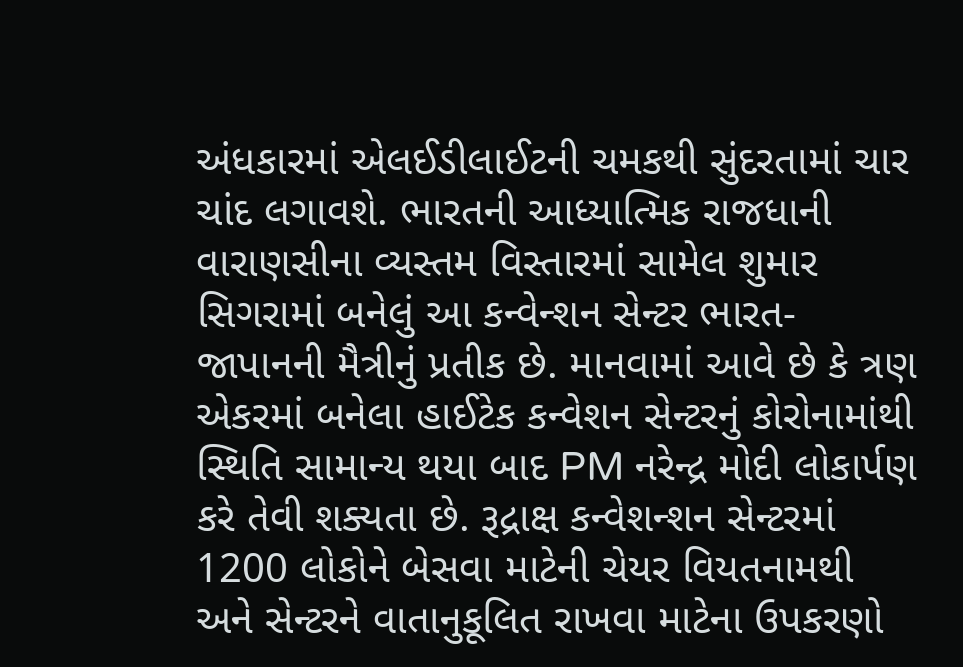અંધકારમાં એલઈડીલાઈટની ચમકથી સુંદરતામાં ચાર ચાંદ લગાવશે. ભારતની આધ્યાત્મિક રાજધાની વારાણસીના વ્યસ્તમ વિસ્તારમાં સામેલ શુમાર સિગરામાં બનેલું આ કન્વેન્શન સેન્ટર ભારત-જાપાનની મૈત્રીનું પ્રતીક છે. માનવામાં આવે છે કે ત્રણ એકરમાં બનેલા હાઈટેક કન્વેશન સેન્ટરનું કોરોનામાંથી સ્થિતિ સામાન્ય થયા બાદ PM નરેન્દ્ર મોદી લોકાર્પણ કરે તેવી શક્યતા છે. રૂદ્રાક્ષ કન્વેશન્શન સેન્ટરમાં 1200 લોકોને બેસવા માટેની ચેયર વિયતનામથી અને સેન્ટરને વાતાનુકૂલિત રાખવા માટેના ઉપકરણો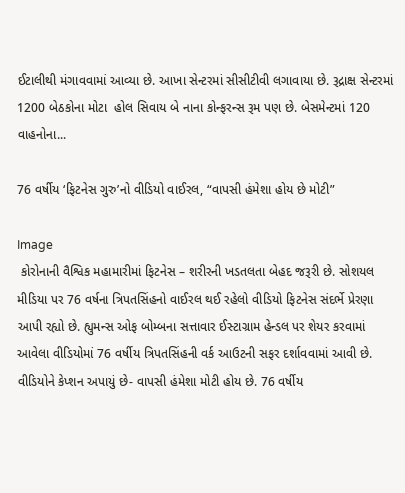ઈટાલીથી મંગાવવામાં આવ્યા છે. આખા સેન્ટરમાં સીસીટીવી લગાવાયા છે. રૂદ્રાક્ષ સેન્ટરમાં 1200 બેઠકોના મોટા  હોલ સિવાય બે નાના કોન્ફરન્સ રૂમ પણ છે. બેસમેન્ટમાં 120 વાહનોના...

76 વર્ષીય ‘ફિટનેસ ગુરુ’નો વીડિયો વાઈરલ, “વાપસી હંમેશા હોય છે મોટી”

Image
 કોરોનાની વૈશ્વિક મહામારીમાં ફિટનેસ – શરીરની ખડતલતા બેહદ જરૂરી છે. સોશયલ મીડિયા પર 76 વર્ષના ત્રિપતસિંહનો વાઈરલ થઈ રહેલો વીડિયો ફિટનેસ સંદર્ભે પ્રેરણા આપી રહ્યો છે. હ્યુમન્સ ઓફ બોમ્બના સત્તાવાર ઈસ્ટાગ્રામ હેન્ડલ પર શેયર કરવામાં આવેલા વીડિયોમાં 76 વર્ષીય ત્રિપતસિંહની વર્ક આઉટની સફર દર્શાવવામાં આવી છે. વીડિયોને કેપ્શન અપાયું છે- વાપસી હંમેશા મોટી હોય છે. 76 વર્ષીય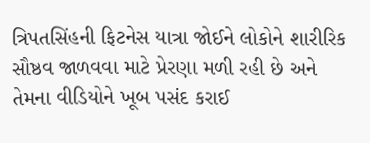ત્રિપતસિંહની ફિટનેસ યાત્રા જોઈને લોકોને શારીરિક સૌષ્ઠવ જાળવવા માટે પ્રેરણા મળી રહી છે અને તેમના વીડિયોને ખૂબ પસંદ કરાઈ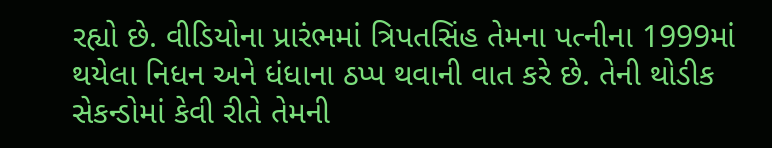રહ્યો છે. વીડિયોના પ્રારંભમાં ત્રિપતસિંહ તેમના પત્નીના 1999માં થયેલા નિધન અને ધંધાના ઠપ્પ થવાની વાત કરે છે. તેની થોડીક સેકન્ડોમાં કેવી રીતે તેમની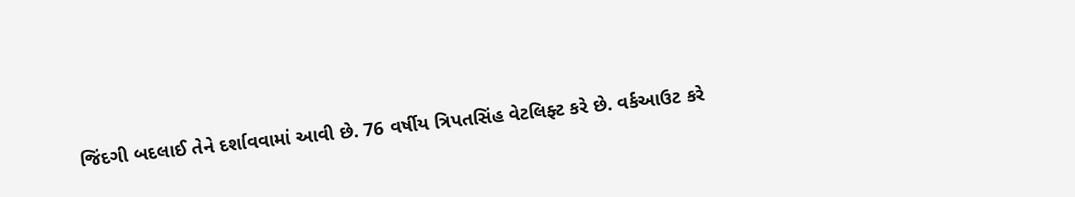જિંદગી બદલાઈ તેને દર્શાવવામાં આવી છે. 76 વર્ષીય ત્રિપતસિંહ વેટલિફ્ટ કરે છે. વર્કઆઉટ કરે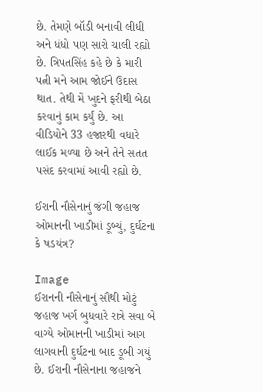છે. તેમણે બૉડી બનાવી લીધી અને ધંધો પણ સારો ચાલી રહ્યો છે. ત્રિપતસિંહ કહે છે કે મારી પત્ની મને આમ જોઈને ઉદાસ થાત. તેથી મેં ખુદને ફરીથી બેઠા કરવાનું કામ કર્યું છે. આ વીડિયોને 33 હજારથી વધારે લાઈક મળ્યા છે અને તેને સતત પસંદ કરવામાં આવી રહ્યો છે.

ઈરાની નૌસેનાનું જંગી જહાજ ઓમાનની ખાડીમાં ડૂબ્યું, દુર્ઘટના કે ષડયંત્ર?

Image
ઈરાનની નૌસેનાનું સૌથી મોટું જહાજ ખર્ગ બુધવારે રાત્રે સવા બે વાગ્યે ઓમાનની ખાડીમાં આગ લાગવાની દુર્ઘટના બાદ ડૂબી ગયું છે. ઈરાની નૌસેનાના જહાજને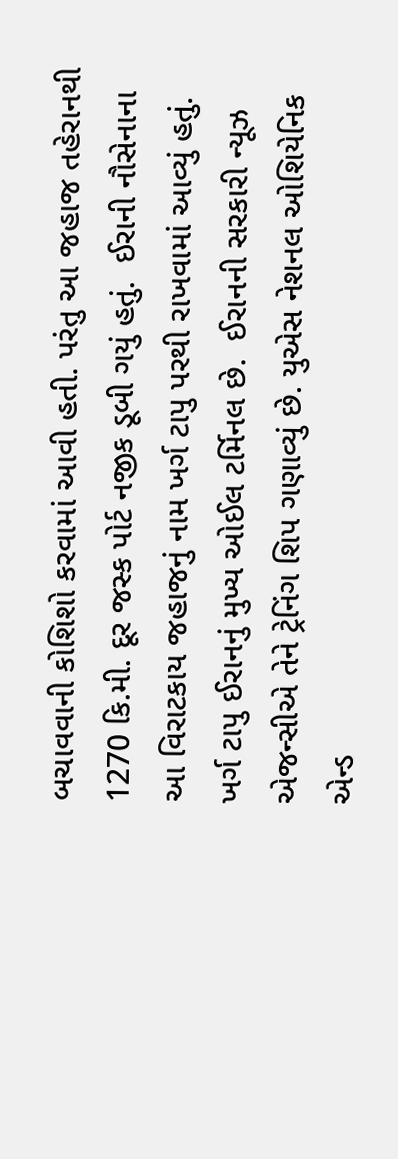બચાવવાની કોશિશો કરવામાં આવી હતી. પરંતુ આ જહાજ તહેરાનથી 1270 કિ.મી. દૂર જસ્ક પોર્ટ નજીક ડૂબી ગયું હતું.  ઈરાની નૌસેનાના આ વિરાટકાય જહાજનું નામ ખર્ગ ટાપુ પરથી રાખવામાં આવ્યું હતું. ખર્ગ ટાપુ ઈરાનનું મુખ્ય ઓઈલ ટર્મિનલ છે.  ઈરાનની સરકારી ન્યૂઝ એજન્સીએ તેને ટ્રેનિંગ શિપ ગણાવ્યું છે. યુએસ નેશનલ ઓશિયેનિક એન્ડ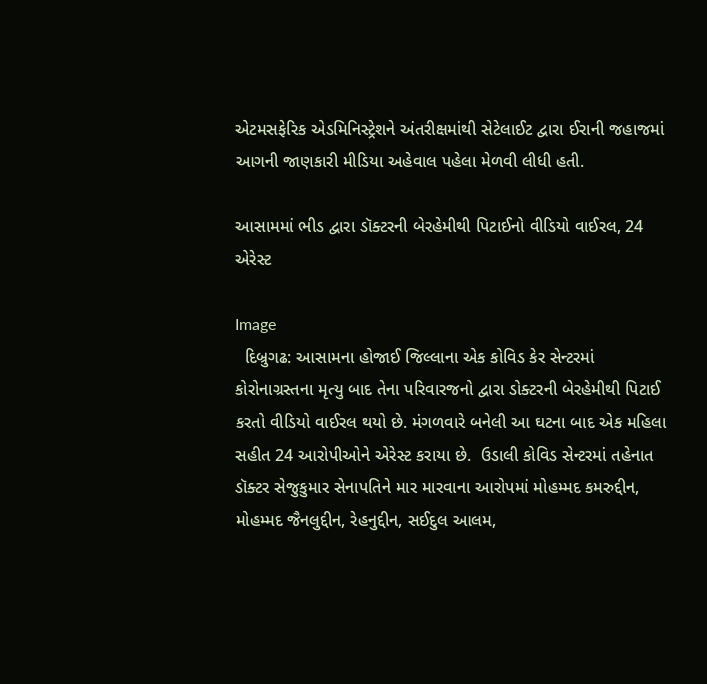એટમસફેરિક એડમિનિસ્ટ્રેશને અંતરીક્ષમાંથી સેટેલાઈટ દ્વારા ઈરાની જહાજમાં આગની જાણકારી મીડિયા અહેવાલ પહેલા મેળવી લીધી હતી.

આસામમાં ભીડ દ્વારા ડૉક્ટરની બેરહેમીથી પિટાઈનો વીડિયો વાઈરલ, 24 એરેસ્ટ

Image
  દિબ્રુગઢ: આસામના હોજાઈ જિલ્લાના એક કોવિડ કેર સેન્ટરમાં કોરોનાગ્રસ્તના મૃત્યુ બાદ તેના પરિવારજનો દ્વારા ડોક્ટરની બેરહેમીથી પિટાઈ કરતો વીડિયો વાઈરલ થયો છે. મંગળવારે બનેલી આ ઘટના બાદ એક મહિલા સહીત 24 આરોપીઓને એરેસ્ટ કરાયા છે.  ઉડાલી કોવિડ સેન્ટરમાં તહેનાત ડૉક્ટર સેજુકુમાર સેનાપતિને માર મારવાના આરોપમાં મોહમ્મદ કમરુદ્દીન, મોહમ્મદ જૈનલુદ્દીન, રેહનુદ્દીન, સઈદુલ આલમ,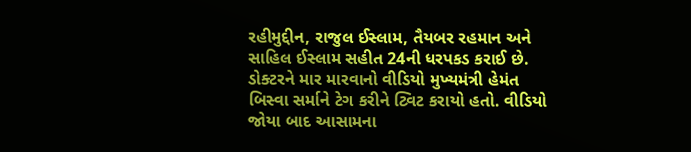રહીમુદ્દીન, રાજુલ ઈસ્લામ, તૈયબર રહમાન અને સાહિલ ઈસ્લામ સહીત 24ની ધરપકડ કરાઈ છે.  ડોક્ટરને માર મારવાનો વીડિયો મુખ્યમંત્રી હેમંત બિસ્વા સર્માને ટેગ કરીને ટ્વિટ કરાયો હતો. વીડિયો જોયા બાદ આસામના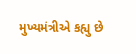મુખ્યમંત્રીએ કહ્યુ છે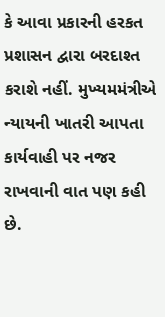કે આવા પ્રકારની હરકત પ્રશાસન દ્વારા બરદાશ્ત કરાશે નહીં. મુખ્યમમંત્રીએ ન્યાયની ખાતરી આપતા કાર્યવાહી પર નજર રાખવાની વાત પણ કહી છે.